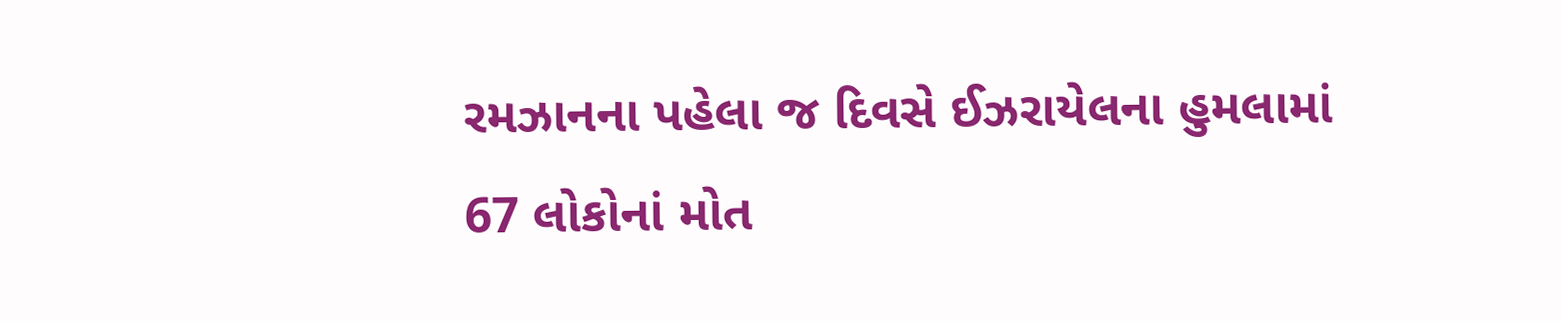રમઝાનના પહેલા જ દિવસે ઈઝરાયેલના હુમલામાં 67 લોકોનાં મોત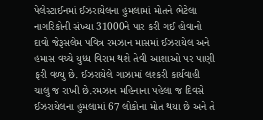પેલેસ્ટાઈનમાં ઈઝરાયેલના હુમલામાં મોતને ભેટેલા નાગરિકોની સંખ્યા 31000ને પાર કરી ગઈ હોવાનો દાવો જેરૂસલેમ પવિત્ર રમઝાન માસમાં ઈઝરાયેલ અને હમાસ વચ્ચે યુધ્ધ વિરામ થશે તેવી આશાઓ પર પાણી ફરી વળ્યુ છે. ઈઝરાયેલે ગાઝામાં લશ્કરી કાર્યવાહી ચાલુ જ રાખી છે.રમઝાન મહિનાના પહેલા જ દિવસે ઈઝરાયેલના હુમલામાં 67 લોકોના મોત થયા છે અને તે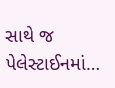સાથે જ પેલેસ્ટાઈનમાં…